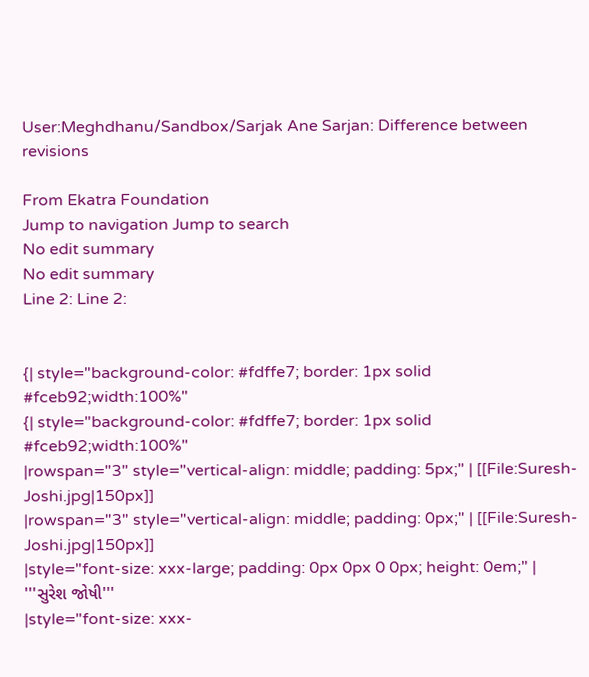User:Meghdhanu/Sandbox/Sarjak Ane Sarjan: Difference between revisions

From Ekatra Foundation
Jump to navigation Jump to search
No edit summary
No edit summary
Line 2: Line 2:


{| style="background-color: #fdffe7; border: 1px solid #fceb92;width:100%"
{| style="background-color: #fdffe7; border: 1px solid #fceb92;width:100%"
|rowspan="3" style="vertical-align: middle; padding: 5px;" | [[File:Suresh-Joshi.jpg|150px]]
|rowspan="3" style="vertical-align: middle; padding: 0px;" | [[File:Suresh-Joshi.jpg|150px]]
|style="font-size: xxx-large; padding: 0px 0px 0 0px; height: 0em;" | '''સુરેશ જોષી'''
|style="font-size: xxx-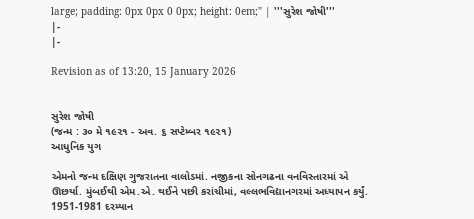large; padding: 0px 0px 0 0px; height: 0em;" | '''સુરેશ જોષી'''
|-
|-

Revision as of 13:20, 15 January 2026


સુરેશ જોષી
(જન્મ : ૩૦ મે ૧૯૨૧ - અવ. ૬ સપ્ટેમ્બર ૧૯૨૧)
આધુનિક યુગ

એમનો જન્મ દક્ષિણ ગુજરાતના વાલોડમાં. નજીકના સોનગઢના વનવિસ્તારમાં એ ઊછર્યા. મુંબઈથી એમ.એ. થઈને પછી કરાંચીમાં, વલ્લભવિદ્યાનગરમાં અધ્યાપન કર્યું. 1951-1981 દરમ્યાન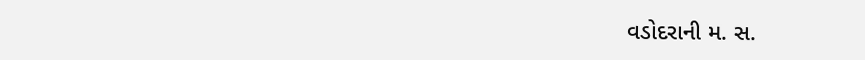વડોદરાની મ. સ.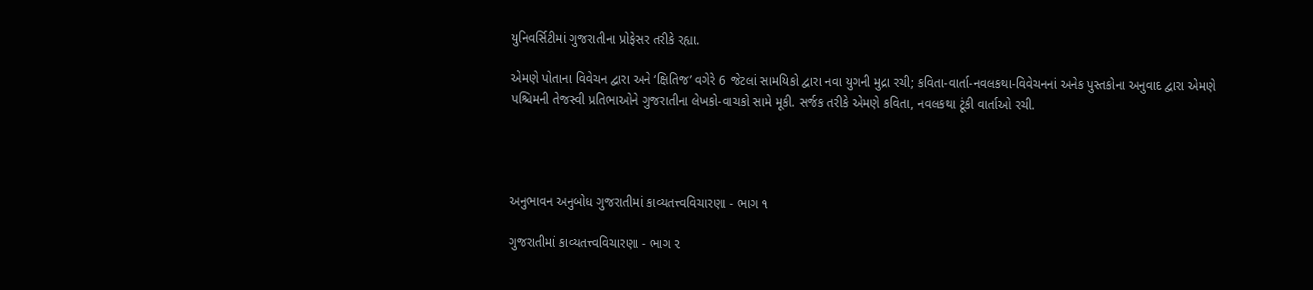યુનિવર્સિટીમાં ગુજરાતીના પ્રોફેસર તરીકે રહ્યા.

એમણે પોતાના વિવેચન દ્વારા અને ‘ક્ષિતિજ’ વગેરે 6 જેટલાં સામયિકો દ્વારા નવા યુગની મુદ્રા રચી; કવિતા-વાર્તા-નવલકથા-વિવેચનનાં અનેક પુસ્તકોના અનુવાદ દ્વારા એમણે પશ્ચિમની તેજસ્વી પ્રતિભાઓને ગુજરાતીના લેખકો-વાચકો સામે મૂકી. સર્જક તરીકે એમણે કવિતા, નવલકથા ટૂંકી વાર્તાઓ રચી.




અનુભાવન અનુબોધ ગુજરાતીમાં કાવ્યતત્ત્વવિચારણા - ભાગ ૧

ગુજરાતીમાં કાવ્યતત્ત્વવિચારણા - ભાગ ૨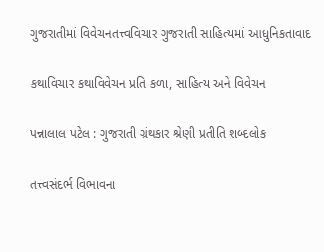ગુજરાતીમાં વિવેચનતત્ત્વવિચાર ગુજરાતી સાહિત્યમાં આધુનિકતાવાદ

કથાવિચાર કથાવિવેચન પ્રતિ કળા, સાહિત્ય અને વિવેચન

પન્નાલાલ પટેલ : ગુજરાતી ગ્રંથકાર શ્રેણી પ્રતીતિ શબ્દલોક

તત્ત્વસંદર્ભ વિભાવના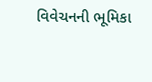વિવેચનની ભૂમિકા